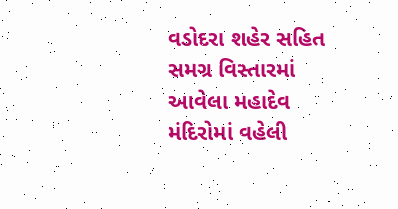વડોદરા શહેર સહિત સમગ્ર વિસ્તારમાં આવેલા મહાદેવ મંદિરોમાં વહેલી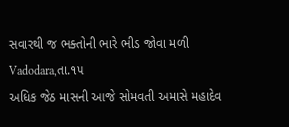સવારથી જ ભક્તોની ભારે ભીડ જોવા મળી
Vadodara,તા.૧૫
અધિક જેઠ માસની આજે સોમવતી અમાસે મહાદેવ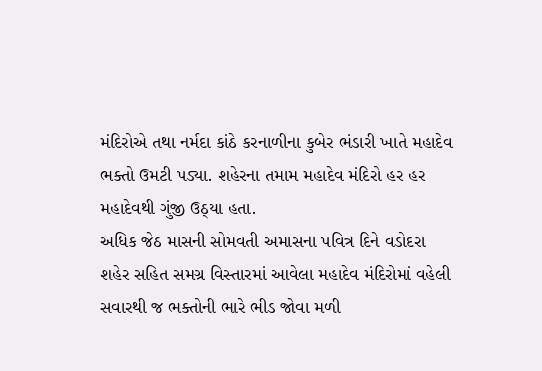મંદિરોએ તથા નર્મદા કાંઠે કરનાળીના કુબેર ભંડારી ખાતે મહાદેવ ભક્તો ઉમટી પડ્યા. શહેરના તમામ મહાદેવ મંદિરો હર હર મહાદેવથી ગુંજી ઉઠ્યા હતા.
અધિક જેઠ માસની સોમવતી અમાસના પવિત્ર દિને વડોદરા શહેર સહિત સમગ્ર વિસ્તારમાં આવેલા મહાદેવ મંદિરોમાં વહેલી સવારથી જ ભક્તોની ભારે ભીડ જોવા મળી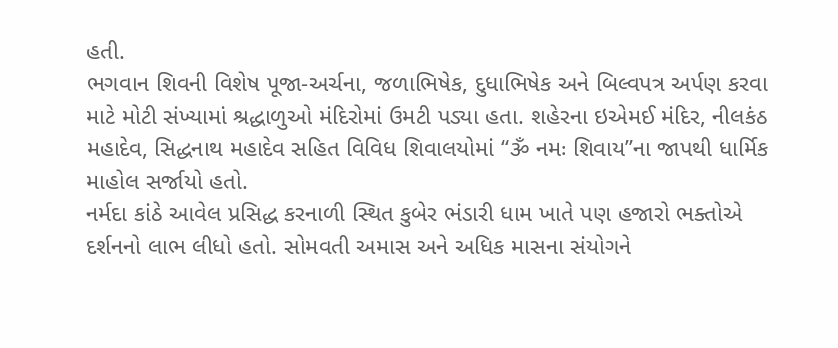હતી.
ભગવાન શિવની વિશેષ પૂજા-અર્ચના, જળાભિષેક, દુધાભિષેક અને બિલ્વપત્ર અર્પણ કરવા માટે મોટી સંખ્યામાં શ્રદ્ધાળુઓ મંદિરોમાં ઉમટી પડ્યા હતા. શહેરના ઇએમઈ મંદિર, નીલકંઠ મહાદેવ, સિદ્ધનાથ મહાદેવ સહિત વિવિધ શિવાલયોમાં “ૐ નમઃ શિવાય”ના જાપથી ધાર્મિક માહોલ સર્જાયો હતો.
નર્મદા કાંઠે આવેલ પ્રસિદ્ધ કરનાળી સ્થિત કુબેર ભંડારી ધામ ખાતે પણ હજારો ભક્તોએ દર્શનનો લાભ લીધો હતો. સોમવતી અમાસ અને અધિક માસના સંયોગને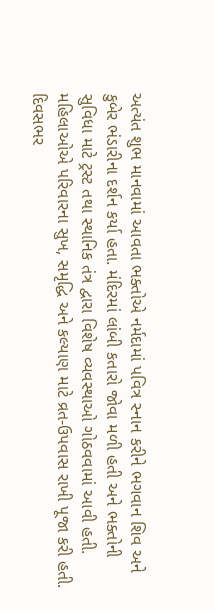અત્યંત શુભ માનવામાં આવતા ભક્તોએ નર્મદામાં પવિત્ર સ્નાન કરીને ભગવાન શિવ અને કુબેર ભંડારીના દર્શન કર્યા હતા. મંદિરમાં લાંબી કતારો જોવા મળી હતી અને ભક્તોની સુવિધા માટે ટ્રસ્ટ તથા સ્થાનિક તંત્ર દ્વારા વિશેષ વ્યવસ્થાઓ ગોઠવવામાં આવી હતી.
મહિલાઓએ પરિવારના સુખ, સમૃદ્ધિ અને કલ્યાણ માટે વ્રત-ઉપવાસ રાખી પૂજા કરી હતી. દિવસભર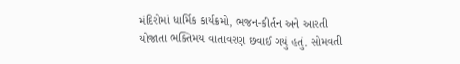મંદિરોમાં ધાર્મિક કાર્યક્રમો, ભજન-કીર્તન અને આરતી યોજાતા ભક્તિમય વાતાવરણ છવાઈ ગયું હતું. સોમવતી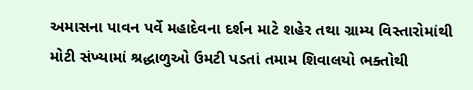અમાસના પાવન પર્વે મહાદેવના દર્શન માટે શહેર તથા ગ્રામ્ય વિસ્તારોમાંથી મોટી સંખ્યામાં શ્રદ્ધાળુઓ ઉમટી પડતાં તમામ શિવાલયો ભક્તોથી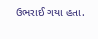ઉભરાઈ ગયા હતા.